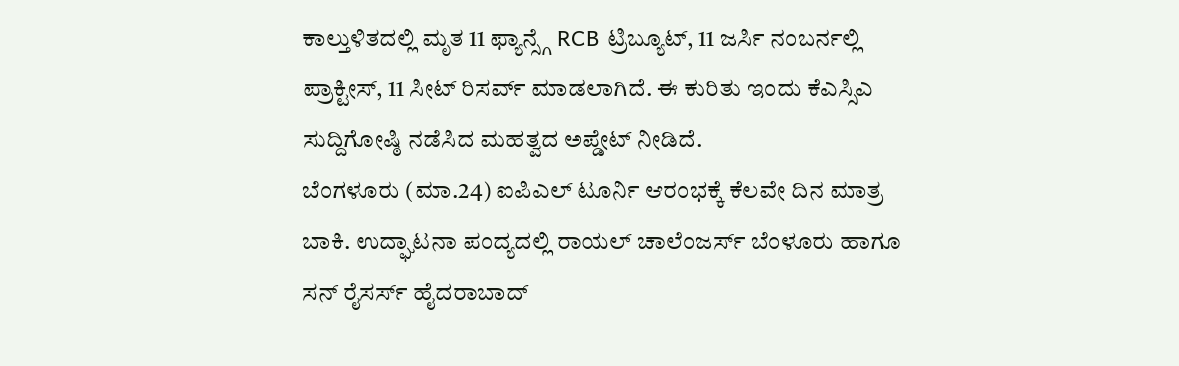ಕಾಲ್ತುಳಿತದಲ್ಲಿ ಮೃತ 11 ಫ್ಯಾನ್ಸ್ಗೆ RCB ಟ್ರಿಬ್ಯೂಟ್, 11 ಜರ್ಸಿ ನಂಬರ್ನಲ್ಲಿ ಪ್ರಾಕ್ಟೀಸ್, 11 ಸೀಟ್ ರಿಸರ್ವ್ ಮಾಡಲಾಗಿದೆ. ಈ ಕುರಿತು ಇಂದು ಕೆಎಸ್ಸಿಎ ಸುದ್ದಿಗೋಷ್ಠಿ ನಡೆಸಿದ ಮಹತ್ವದ ಅಪ್ಡೇಟ್ ನೀಡಿದೆ.
ಬೆಂಗಳೂರು (ಮಾ.24) ಐಪಿಎಲ್ ಟೂರ್ನಿ ಆರಂಭಕ್ಕೆ ಕೆಲವೇ ದಿನ ಮಾತ್ರ ಬಾಕಿ. ಉದ್ಘಾಟನಾ ಪಂದ್ಯದಲ್ಲಿ ರಾಯಲ್ ಚಾಲೆಂಜರ್ಸ್ ಬೆಂಳೂರು ಹಾಗೂ ಸನ್ ರೈಸರ್ಸ್ ಹೈದರಾಬಾದ್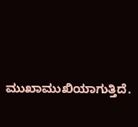ಮುಖಾಮುಖಿಯಾಗುತ್ತಿದೆ.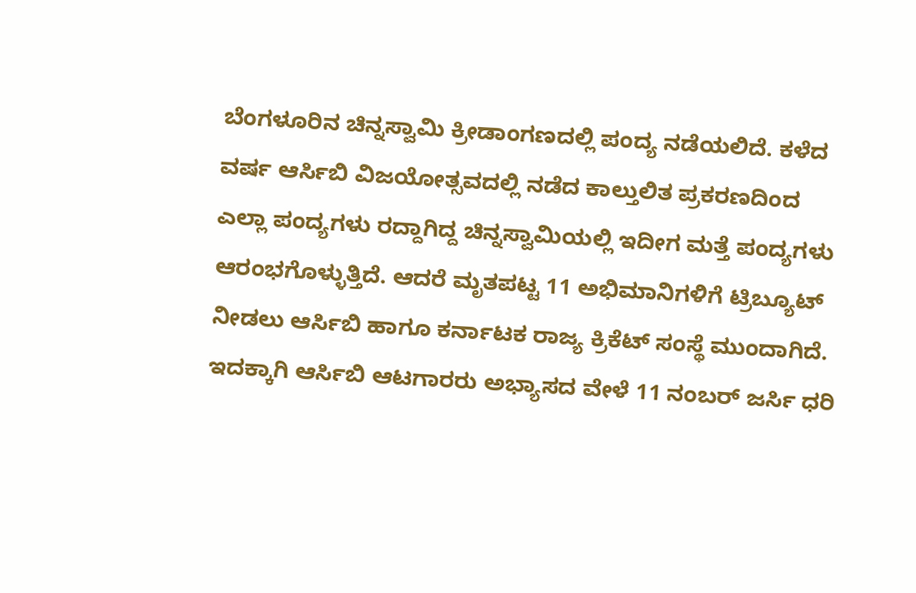ಬೆಂಗಳೂರಿನ ಚಿನ್ನಸ್ವಾಮಿ ಕ್ರೀಡಾಂಗಣದಲ್ಲಿ ಪಂದ್ಯ ನಡೆಯಲಿದೆ. ಕಳೆದ ವರ್ಷ ಆರ್ಸಿಬಿ ವಿಜಯೋತ್ಸವದಲ್ಲಿ ನಡೆದ ಕಾಲ್ತುಲಿತ ಪ್ರಕರಣದಿಂದ ಎಲ್ಲಾ ಪಂದ್ಯಗಳು ರದ್ದಾಗಿದ್ದ ಚಿನ್ನಸ್ವಾಮಿಯಲ್ಲಿ ಇದೀಗ ಮತ್ತೆ ಪಂದ್ಯಗಳು ಆರಂಭಗೊಳ್ಳುತ್ತಿದೆ. ಆದರೆ ಮೃತಪಟ್ಟ 11 ಅಭಿಮಾನಿಗಳಿಗೆ ಟ್ರಿಬ್ಯೂಟ್ ನೀಡಲು ಆರ್ಸಿಬಿ ಹಾಗೂ ಕರ್ನಾಟಕ ರಾಜ್ಯ ಕ್ರಿಕೆಟ್ ಸಂಸ್ಥೆ ಮುಂದಾಗಿದೆ. ಇದಕ್ಕಾಗಿ ಆರ್ಸಿಬಿ ಆಟಗಾರರು ಅಭ್ಯಾಸದ ವೇಳೆ 11 ನಂಬರ್ ಜರ್ಸಿ ಧರಿ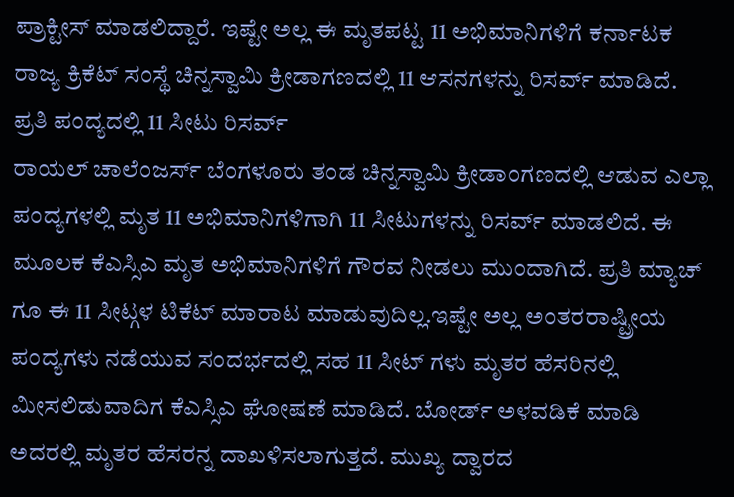ಪ್ರಾಕ್ಟೀಸ್ ಮಾಡಲಿದ್ದಾರೆ. ಇಷ್ಟೇ ಅಲ್ಲ ಈ ಮೃತಪಟ್ಟ 11 ಅಭಿಮಾನಿಗಳಿಗೆ ಕರ್ನಾಟಕ ರಾಜ್ಯ ಕ್ರಿಕೆಟ್ ಸಂಸ್ಥೆ ಚಿನ್ನಸ್ವಾಮಿ ಕ್ರೀಡಾಗಣದಲ್ಲಿ 11 ಆಸನಗಳನ್ನು ರಿಸರ್ವ್ ಮಾಡಿದೆ.
ಪ್ರತಿ ಪಂದ್ಯದಲ್ಲಿ 11 ಸೀಟು ರಿಸರ್ವ್
ರಾಯಲ್ ಚಾಲೆಂಜರ್ಸ್ ಬೆಂಗಳೂರು ತಂಡ ಚಿನ್ನಸ್ವಾಮಿ ಕ್ರೀಡಾಂಗಣದಲ್ಲಿ ಆಡುವ ಎಲ್ಲಾ ಪಂದ್ಯಗಳಲ್ಲಿ ಮೃತ 11 ಅಭಿಮಾನಿಗಳಿಗಾಗಿ 11 ಸೀಟುಗಳನ್ನು ರಿಸರ್ವ್ ಮಾಡಲಿದೆ. ಈ ಮೂಲಕ ಕೆಎಸ್ಸಿಎ ಮೃತ ಅಭಿಮಾನಿಗಳಿಗೆ ಗೌರವ ನೀಡಲು ಮುಂದಾಗಿದೆ. ಪ್ರತಿ ಮ್ಯಾಚ್ ಗೂ ಈ 11 ಸೀಟ್ಗಳ ಟಿಕೆಟ್ ಮಾರಾಟ ಮಾಡುವುದಿಲ್ಲ.ಇಷ್ಟೇ ಅಲ್ಲ ಅಂತರರಾಷ್ಟ್ರೀಯ ಪಂದ್ಯಗಳು ನಡೆಯುವ ಸಂದರ್ಭದಲ್ಲಿ ಸಹ 11 ಸೀಟ್ ಗಳು ಮೃತರ ಹೆಸರಿನಲ್ಲಿ ಮೀಸಲಿಡುವಾದಿಗ ಕೆಎಸ್ಸಿಎ ಘೋಷಣೆ ಮಾಡಿದೆ. ಬೋರ್ಡ್ ಅಳವಡಿಕೆ ಮಾಡಿ ಅದರಲ್ಲಿ ಮೃತರ ಹೆಸರನ್ನ ದಾಖಳಿಸಲಾಗುತ್ತದೆ. ಮುಖ್ಯ ದ್ವಾರದ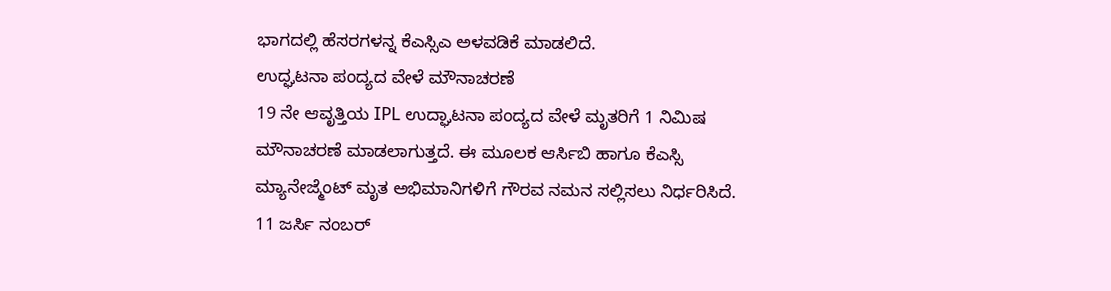ಭಾಗದಲ್ಲಿ ಹೆಸರಗಳನ್ನ ಕೆಎಸ್ಸಿಎ ಅಳವಡಿಕೆ ಮಾಡಲಿದೆ.
ಉದ್ಘಟನಾ ಪಂದ್ಯದ ವೇಳೆ ಮೌನಾಚರಣೆ
19 ನೇ ಆವೃತ್ತಿಯ IPL ಉದ್ಘಾಟನಾ ಪಂದ್ಯದ ವೇಳೆ ಮೃತರಿಗೆ 1 ನಿಮಿಷ ಮೌನಾಚರಣೆ ಮಾಡಲಾಗುತ್ತದೆ. ಈ ಮೂಲಕ ಆರ್ಸಿಬಿ ಹಾಗೂ ಕೆಎಸ್ಸಿ ಮ್ಯಾನೇಜ್ಮೆಂಟ್ ಮೃತ ಅಭಿಮಾನಿಗಳಿಗೆ ಗೌರವ ನಮನ ಸಲ್ಲಿಸಲು ನಿರ್ಧರಿಸಿದೆ.
11 ಜರ್ಸಿ ನಂಬರ್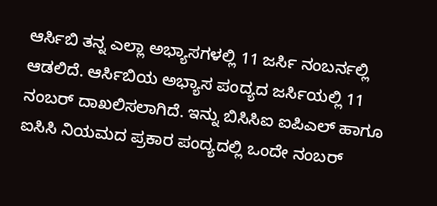ಆರ್ಸಿಬಿ ತನ್ನ ಎಲ್ಲಾ ಅಭ್ಯಾಸಗಳಲ್ಲಿ 11 ಜರ್ಸಿ ನಂಬರ್ನಲ್ಲಿ ಆಡಲಿದೆ. ಆರ್ಸಿಬಿಯ ಅಭ್ಯಾಸ ಪಂದ್ಯದ ಜರ್ಸಿಯಲ್ಲಿ 11 ನಂಬರ್ ದಾಖಲಿಸಲಾಗಿದೆ. ಇನ್ನು ಬಿಸಿಸಿಐ ಐಪಿಎಲ್ ಹಾಗೂ ಐಸಿಸಿ ನಿಯಮದ ಪ್ರಕಾರ ಪಂದ್ಯದಲ್ಲಿ ಒಂದೇ ನಂಬರ್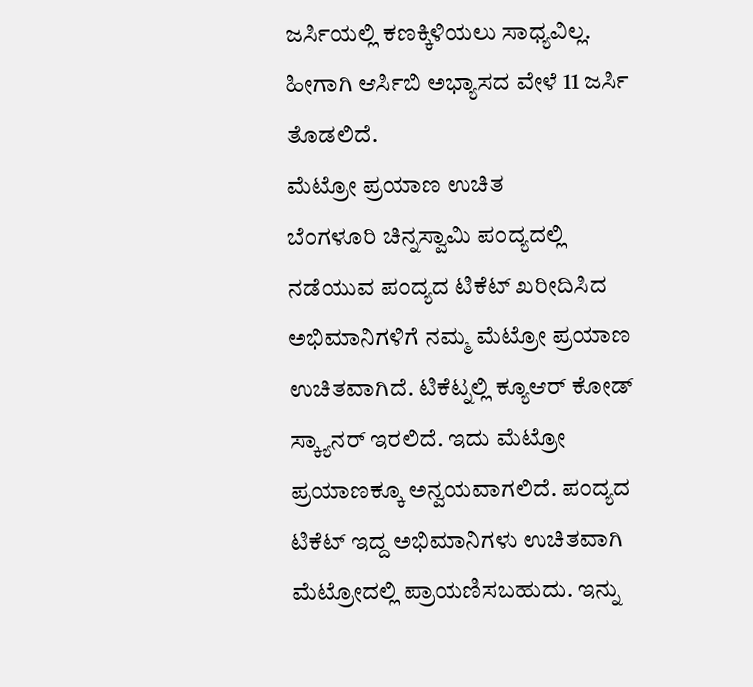ಜರ್ಸಿಯಲ್ಲಿ ಕಣಕ್ಕಿಳಿಯಲು ಸಾಧ್ಯವಿಲ್ಲ. ಹೀಗಾಗಿ ಆರ್ಸಿಬಿ ಅಭ್ಯಾಸದ ವೇಳೆ 11 ಜರ್ಸಿ ತೊಡಲಿದೆ.
ಮೆಟ್ರೋ ಪ್ರಯಾಣ ಉಚಿತ
ಬೆಂಗಳೂರಿ ಚಿನ್ನಸ್ವಾಮಿ ಪಂದ್ಯದಲ್ಲಿ ನಡೆಯುವ ಪಂದ್ಯದ ಟಿಕೆಟ್ ಖರೀದಿಸಿದ ಅಭಿಮಾನಿಗಳಿಗೆ ನಮ್ಮ ಮೆಟ್ರೋ ಪ್ರಯಾಣ ಉಚಿತವಾಗಿದೆ. ಟಿಕೆಟ್ನಲ್ಲಿ ಕ್ಯೂಆರ್ ಕೋಡ್ ಸ್ಕ್ಯಾನರ್ ಇರಲಿದೆ. ಇದು ಮೆಟ್ರೋ ಪ್ರಯಾಣಕ್ಕೂ ಅನ್ವಯವಾಗಲಿದೆ. ಪಂದ್ಯದ ಟಿಕೆಟ್ ಇದ್ದ ಅಭಿಮಾನಿಗಳು ಉಚಿತವಾಗಿ ಮೆಟ್ರೋದಲ್ಲಿ ಪ್ರಾಯಣಿಸಬಹುದು. ಇನ್ನು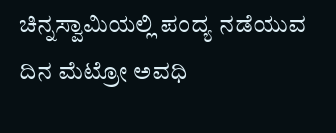ಚಿನ್ನಸ್ವಾಮಿಯಲ್ಲಿ ಪಂದ್ಯ ನಡೆಯುವ ದಿನ ಮೆಟ್ರೋ ಅವಧಿ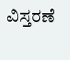ವಿಸ್ತರಣೆ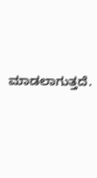ಮಾಡಲಾಗುತ್ತದೆ.